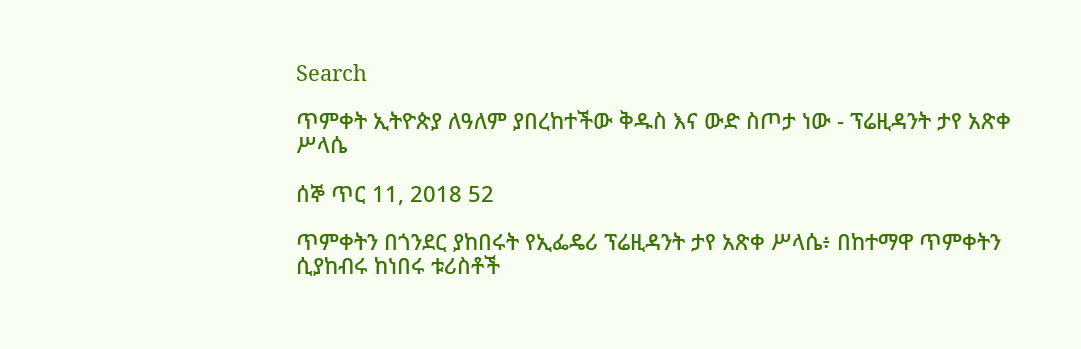Search

ጥምቀት ኢትዮጵያ ለዓለም ያበረከተችው ቅዱስ እና ውድ ስጦታ ነው - ፕሬዚዳንት ታየ አጽቀ ሥላሴ

ሰኞ ጥር 11, 2018 52

ጥምቀትን በጎንደር ያከበሩት የኢፌዴሪ ፕሬዚዳንት ታየ አጽቀ ሥላሴ፥ በከተማዋ ጥምቀትን ሲያከብሩ ከነበሩ ቱሪስቶች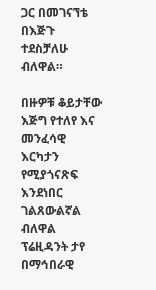ጋር በመገናኘቴ በእጅጉ ተደስቻለሁ ብለዋል።

በዙዎቹ ቆይታቸው እጅግ የተለየ እና መንፈሳዊ እርካታን የሚያጎናጽፍ እንደነበር ገልጸውልኛል ብለዋል ፕሬዚዳንት ታየ በማኅበራዊ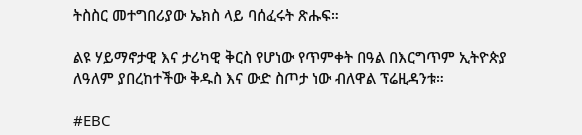ትስስር መተግበሪያው ኤክስ ላይ ባሰፈሩት ጽሑፍ።

ልዩ ሃይማኖታዊ እና ታሪካዊ ቅርስ የሆነው የጥምቀት በዓል በእርግጥም ኢትዮጵያ ለዓለም ያበረከተችው ቅዱስ እና ውድ ስጦታ ነው ብለዋል ፕሬዚዳንቱ።

#EBC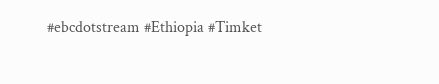#ebcdotstream #Ethiopia #Timket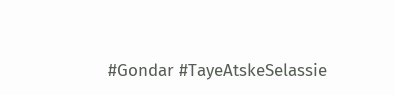#Gondar #TayeAtskeSelassie